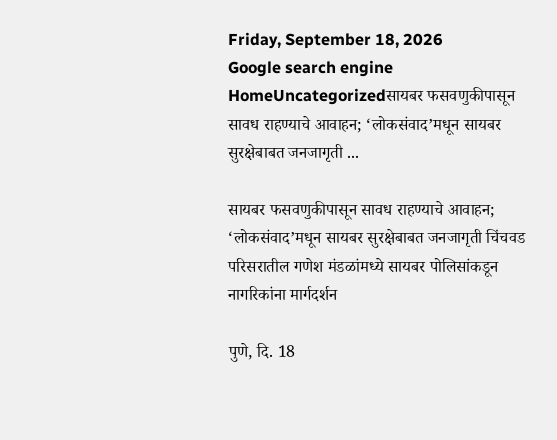Friday, September 18, 2026
Google search engine
HomeUncategorizedसायबर फसवणुकीपासून सावध राहण्याचे आवाहन; ‘लोकसंवाद’मधून सायबर सुरक्षेबाबत जनजागृती ...

सायबर फसवणुकीपासून सावध राहण्याचे आवाहन; ‘लोकसंवाद’मधून सायबर सुरक्षेबाबत जनजागृती चिंचवड परिसरातील गणेश मंडळांमध्ये सायबर पोलिसांकडून नागरिकांना मार्गदर्शन

पुणे, दि. 18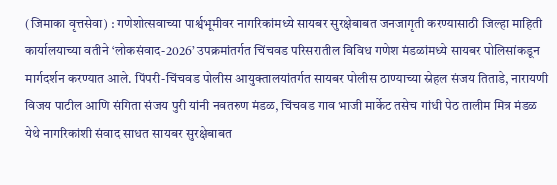(जिमाका वृत्तसेवा) : गणेशोत्सवाच्या पार्श्वभूमीवर नागरिकांमध्ये सायबर सुरक्षेबाबत जनजागृती करण्यासाठी जिल्हा माहिती कार्यालयाच्या वतीने ‘लोकसंवाद-2026’ उपक्रमांतर्गत चिंचवड परिसरातील विविध गणेश मंडळांमध्ये सायबर पोलिसांकडून मार्गदर्शन करण्यात आले. पिंपरी-चिंचवड पोलीस आयुक्तालयांतर्गत सायबर पोलीस ठाण्याच्या स्नेहल संजय तिताडे, नारायणी विजय पाटील आणि संगिता संजय पुरी यांनी नवतरुण मंडळ, चिंचवड गाव भाजी मार्केट तसेच गांधी पेठ तालीम मित्र मंडळ येथे नागरिकांशी संवाद साधत सायबर सुरक्षेबाबत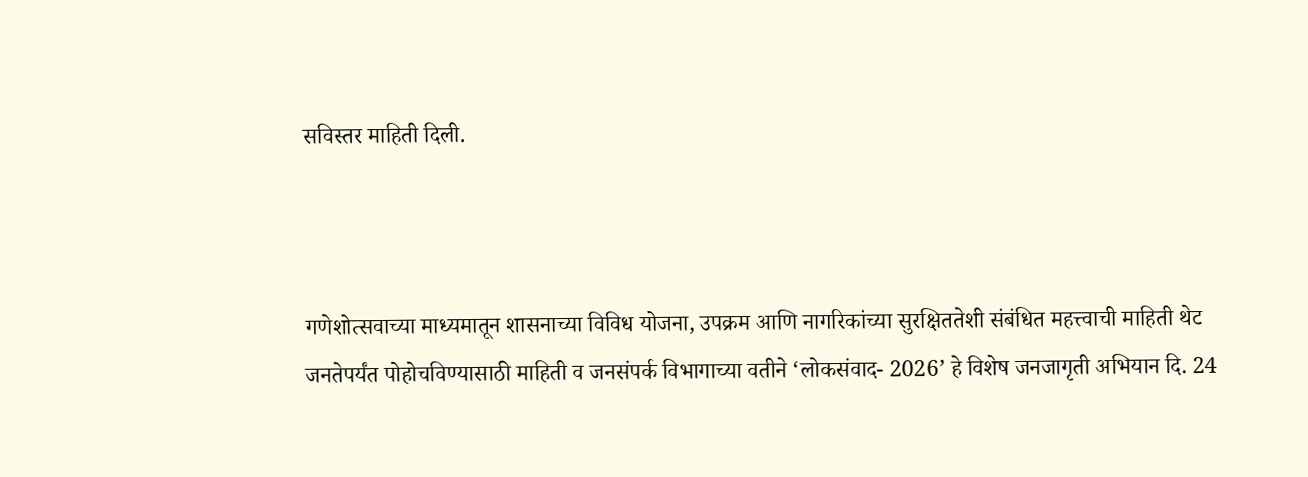सविस्तर माहिती दिली.



गणेशोत्सवाच्या माध्यमातून शासनाच्या विविध योजना, उपक्रम आणि नागरिकांच्या सुरक्षिततेशी संबंधित महत्त्वाची माहिती थेट जनतेपर्यंत पोहोचविण्यासाठी माहिती व जनसंपर्क विभागाच्या वतीने ‘लोकसंवाद- 2026’ हे विशेष जनजागृती अभियान दि. 24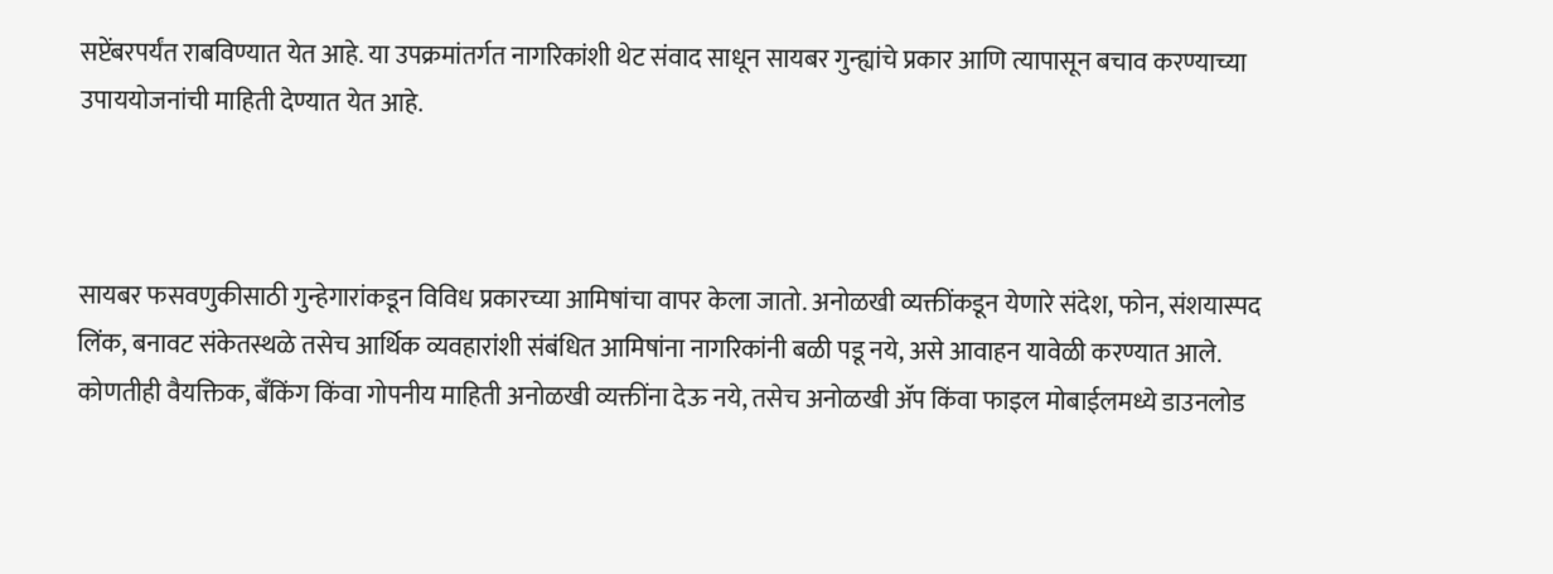सप्टेंबरपर्यंत राबविण्यात येत आहे. या उपक्रमांतर्गत नागरिकांशी थेट संवाद साधून सायबर गुन्ह्यांचे प्रकार आणि त्यापासून बचाव करण्याच्या उपाययोजनांची माहिती देण्यात येत आहे.



सायबर फसवणुकीसाठी गुन्हेगारांकडून विविध प्रकारच्या आमिषांचा वापर केला जातो. अनोळखी व्यक्तींकडून येणारे संदेश, फोन, संशयास्पद लिंक, बनावट संकेतस्थळे तसेच आर्थिक व्यवहारांशी संबंधित आमिषांना नागरिकांनी बळी पडू नये, असे आवाहन यावेळी करण्यात आले. कोणतीही वैयक्तिक, बँकिंग किंवा गोपनीय माहिती अनोळखी व्यक्तींना देऊ नये, तसेच अनोळखी ॲप किंवा फाइल मोबाईलमध्ये डाउनलोड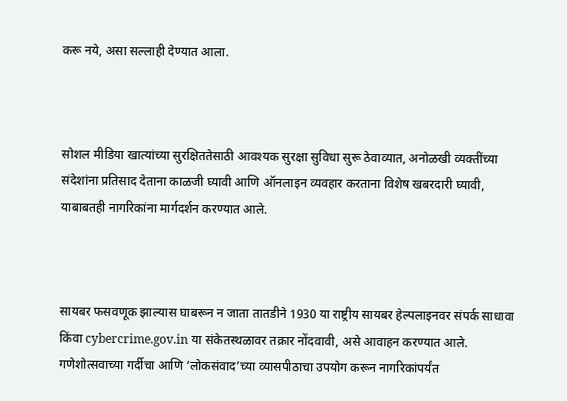करू नये, असा सल्लाही देण्यात आला.



सोशल मीडिया खात्यांच्या सुरक्षिततेसाठी आवश्यक सुरक्षा सुविधा सुरू ठेवाव्यात, अनोळखी व्यक्तींच्या संदेशांना प्रतिसाद देताना काळजी घ्यावी आणि ऑनलाइन व्यवहार करताना विशेष खबरदारी घ्यावी, याबाबतही नागरिकांना मार्गदर्शन करण्यात आले.



सायबर फसवणूक झाल्यास घाबरून न जाता तातडीने 1930 या राष्ट्रीय सायबर हेल्पलाइनवर संपर्क साधावा किंवा cybercrime.gov.in या संकेतस्थळावर तक्रार नोंदवावी, असे आवाहन करण्यात आले. गणेशोत्सवाच्या गर्दीचा आणि ‘लोकसंवाद’च्या व्यासपीठाचा उपयोग करून नागरिकांपर्यंत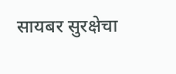सायबर सुरक्षेचा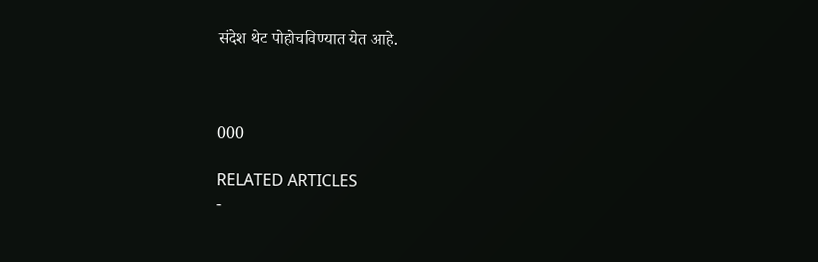संदेश थेट पोहोचविण्यात येत आहे.



000

RELATED ARTICLES
-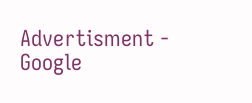Advertisment -
Google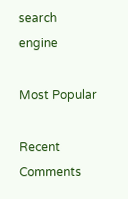search engine

Most Popular

Recent Comments